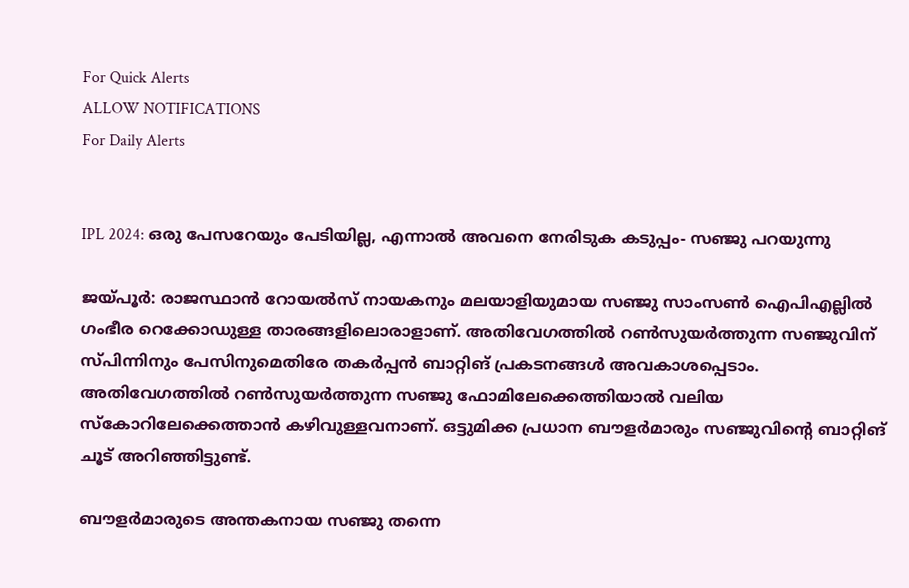For Quick Alerts
ALLOW NOTIFICATIONS
For Daily Alerts


IPL 2024: ഒരു പേസറേയും പേടിയില്ല, എന്നാല്‍ അവനെ നേരിടുക കടുപ്പം- സഞ്ജു പറയുന്നു

ജയ്പൂര്‍: രാജസ്ഥാന്‍ റോയല്‍സ് നായകനും മലയാളിയുമായ സഞ്ജു സാംസണ്‍ ഐപിഎല്ലില്‍ ഗംഭീര റെക്കോഡുള്ള താരങ്ങളിലൊരാളാണ്. അതിവേഗത്തില്‍ റണ്‍സുയര്‍ത്തുന്ന സഞ്ജുവിന് സ്പിന്നിനും പേസിനുമെതിരേ തകര്‍പ്പന്‍ ബാറ്റിങ് പ്രകടനങ്ങള്‍ അവകാശപ്പെടാം. അതിവേഗത്തില്‍ റണ്‍സുയര്‍ത്തുന്ന സഞ്ജു ഫോമിലേക്കെത്തിയാല്‍ വലിയ സ്‌കോറിലേക്കെത്താന്‍ കഴിവുള്ളവനാണ്. ഒട്ടുമിക്ക പ്രധാന ബൗളര്‍മാരും സഞ്ജുവിന്റെ ബാറ്റിങ് ചൂട് അറിഞ്ഞിട്ടുണ്ട്.

ബൗളര്‍മാരുടെ അന്തകനായ സഞ്ജു തന്നെ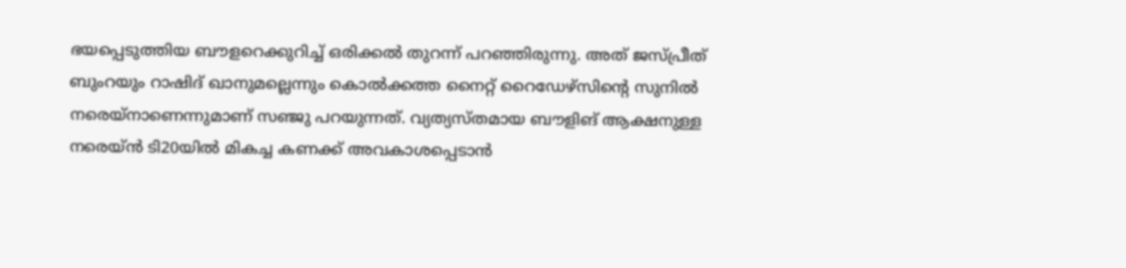ഭയപ്പെടുത്തിയ ബൗളറെക്കുറിച്ച് ഒരിക്കല്‍ തുറന്ന് പറഞ്ഞിരുന്നു. അത് ജസ്പ്രീത് ബുംറയും റാഷിദ് ഖാനുമല്ലെന്നും കൊല്‍ക്കത്ത നൈറ്റ് റൈഡേഴ്‌സിന്റെ സുനില്‍ നരെയ്‌നാണെന്നുമാണ് സഞ്ജു പറയുന്നത്. വ്യത്യസ്തമായ ബൗളിങ് ആക്ഷനുള്ള നരെയ്ന്‍ ടി20യില്‍ മികച്ച കണക്ക് അവകാശപ്പെടാന്‍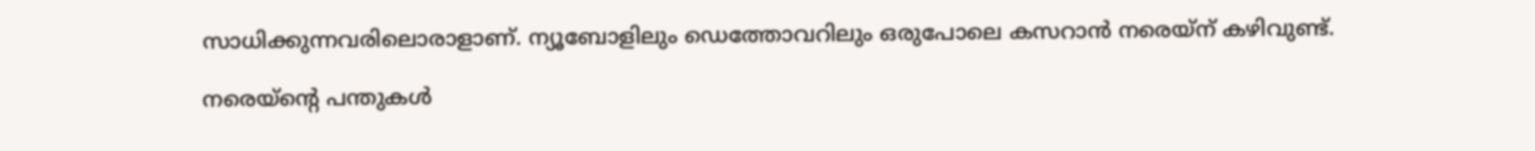സാധിക്കുന്നവരിലൊരാളാണ്. ന്യൂബോളിലും ഡെത്തോവറിലും ഒരുപോലെ കസറാന്‍ നരെയ്‌ന് കഴിവുണ്ട്.

നരെയ്‌ന്റെ പന്തുകള്‍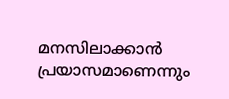മനസിലാക്കാന്‍ പ്രയാസമാണെന്നും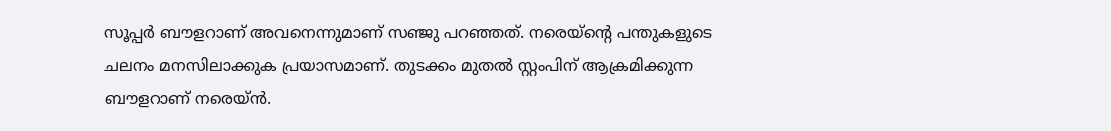സൂപ്പര്‍ ബൗളറാണ് അവനെന്നുമാണ് സഞ്ജു പറഞ്ഞത്. നരെയ്‌ന്റെ പന്തുകളുടെ ചലനം മനസിലാക്കുക പ്രയാസമാണ്. തുടക്കം മുതല്‍ സ്റ്റംപിന് ആക്രമിക്കുന്ന ബൗളറാണ് നരെയ്ന്‍.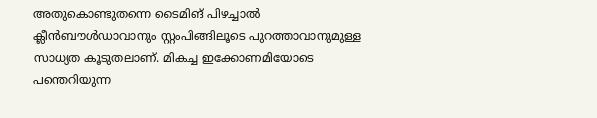അതുകൊണ്ടുതന്നെ ടൈമിങ് പിഴച്ചാല്‍ ക്ലീന്‍ബൗള്‍ഡാവാനും സ്റ്റംപിങ്ങിലൂടെ പുറത്താവാനുമുള്ള സാധ്യത കൂടുതലാണ്. മികച്ച ഇക്കോണമിയോടെ പന്തെറിയുന്ന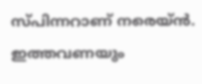സ്പിന്നറാണ് നരെയ്ന്‍. ഇത്തവണയും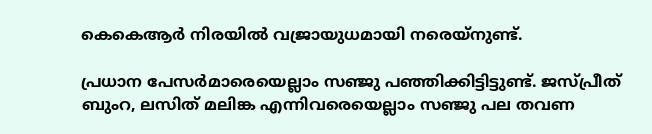കെകെആര്‍ നിരയില്‍ വജ്രായുധമായി നരെയ്‌നുണ്ട്.

പ്രധാന പേസര്‍മാരെയെല്ലാം സഞ്ജു പഞ്ഞിക്കിട്ടിട്ടുണ്ട്. ജസ്പ്രീത് ബുംറ, ലസിത് മലിങ്ക എന്നിവരെയെല്ലാം സഞ്ജു പല തവണ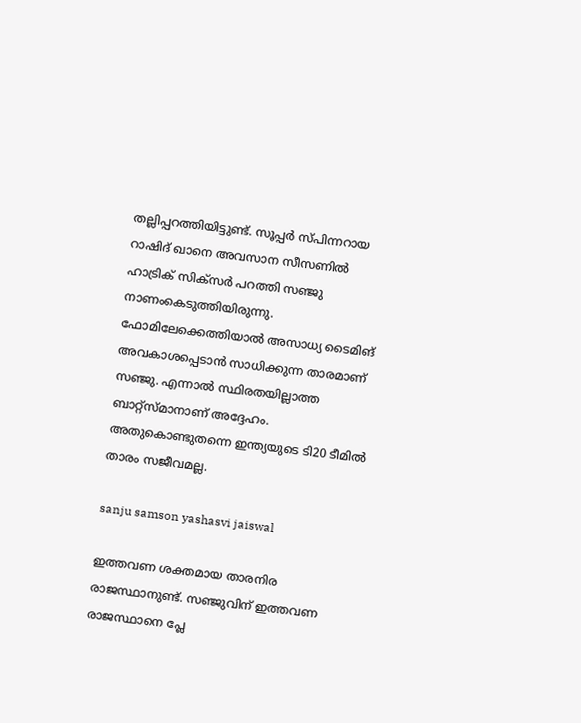തല്ലിപ്പറത്തിയിട്ടുണ്ട്. സൂപ്പര്‍ സ്പിന്നറായ റാഷിദ് ഖാനെ അവസാന സീസണില്‍ ഹാട്രിക് സിക്‌സര്‍ പറത്തി സഞ്ജു നാണംകെടുത്തിയിരുന്നു. ഫോമിലേക്കെത്തിയാല്‍ അസാധ്യ ടൈമിങ് അവകാശപ്പെടാന്‍ സാധിക്കുന്ന താരമാണ് സഞ്ജു. എന്നാല്‍ സ്ഥിരതയില്ലാത്ത ബാറ്റ്‌സ്മാനാണ് അദ്ദേഹം. അതുകൊണ്ടുതന്നെ ഇന്ത്യയുടെ ടി20 ടീമില്‍ താരം സജീവമല്ല.

sanju samson yashasvi jaiswal

ഇത്തവണ ശക്തമായ താരനിര രാജസ്ഥാനുണ്ട്. സഞ്ജുവിന് ഇത്തവണ രാജസ്ഥാനെ പ്ലേ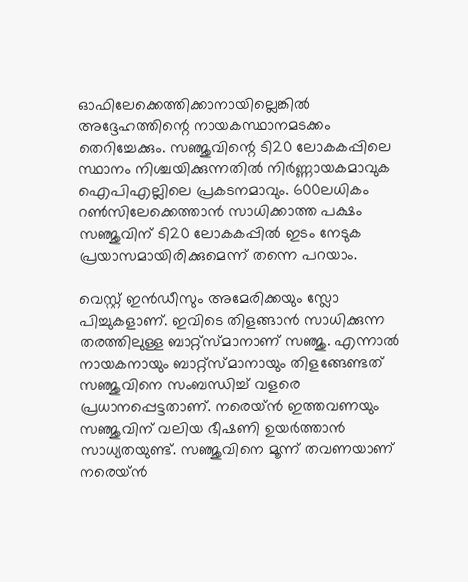ഓഫിലേക്കെത്തിക്കാനായില്ലെങ്കില്‍ അദ്ദേഹത്തിന്റെ നായകസ്ഥാനമടക്കം തെറിച്ചേക്കും. സഞ്ജുവിന്റെ ടി20 ലോകകപ്പിലെ സ്ഥാനം നിശ്ചയിക്കുന്നതില്‍ നിര്‍ണ്ണായകമാവുക ഐപിഎല്ലിലെ പ്രകടനമാവും. 600ലധികം റണ്‍സിലേക്കെത്താന്‍ സാധിക്കാത്ത പക്ഷം സഞ്ജുവിന് ടി20 ലോകകപ്പില്‍ ഇടം നേടുക പ്രയാസമായിരിക്കുമെന്ന് തന്നെ പറയാം.

വെസ്റ്റ് ഇന്‍ഡീസും അമേരിക്കയും സ്ലോ പിച്ചുകളാണ്. ഇവിടെ തിളങ്ങാന്‍ സാധിക്കുന്ന തരത്തിലുള്ള ബാറ്റ്‌സ്മാനാണ് സഞ്ജു. എന്നാല്‍ നായകനായും ബാറ്റ്‌സ്മാനായും തിളങ്ങേണ്ടത് സഞ്ജുവിനെ സംബന്ധിച്ച് വളരെ പ്രധാനപ്പെട്ടതാണ്. നരെയ്ന്‍ ഇത്തവണയും സഞ്ജുവിന് വലിയ ഭീഷണി ഉയര്‍ത്താന്‍ സാധ്യതയുണ്ട്. സഞ്ജുവിനെ മൂന്ന് തവണയാണ് നരെയ്ന്‍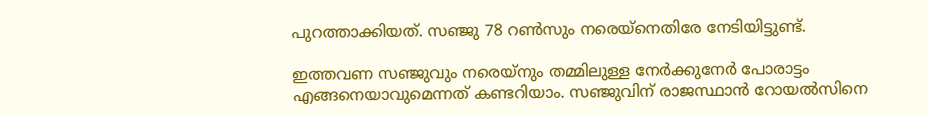പുറത്താക്കിയത്. സഞ്ജു 78 റണ്‍സും നരെയ്‌നെതിരേ നേടിയിട്ടുണ്ട്.

ഇത്തവണ സഞ്ജുവും നരെയ്‌നും തമ്മിലുള്ള നേര്‍ക്കുനേര്‍ പോരാട്ടം എങ്ങനെയാവുമെന്നത് കണ്ടറിയാം. സഞ്ജുവിന് രാജസ്ഥാന്‍ റോയല്‍സിനെ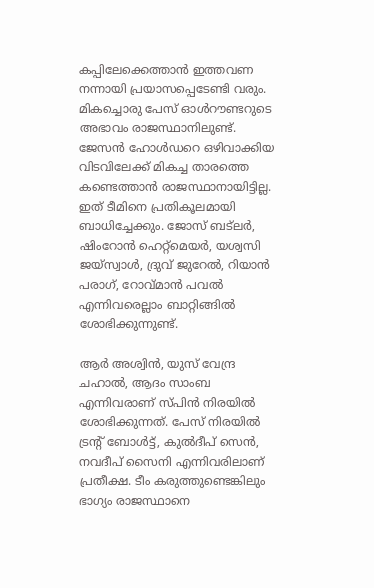കപ്പിലേക്കെത്താന്‍ ഇത്തവണ നന്നായി പ്രയാസപ്പെടേണ്ടി വരും. മികച്ചൊരു പേസ് ഓള്‍റൗണ്ടറുടെ അഭാവം രാജസ്ഥാനിലുണ്ട്. ജേസന്‍ ഹോള്‍ഡറെ ഒഴിവാക്കിയ വിടവിലേക്ക് മികച്ച താരത്തെ കണ്ടെത്താന്‍ രാജസ്ഥാനായിട്ടില്ല. ഇത് ടീമിനെ പ്രതികൂലമായി ബാധിച്ചേക്കും. ജോസ് ബട്‌ലര്‍, ഷിംറോന്‍ ഹെറ്റ്‌മെയര്‍, യശ്വസി ജയ്‌സ്വാള്‍, ദ്രുവ് ജുറേല്‍, റിയാന്‍ പരാഗ്, റോവ്മാന്‍ പവല്‍ എന്നിവരെല്ലാം ബാറ്റിങ്ങില്‍ ശോഭിക്കുന്നുണ്ട്.

ആര്‍ അശ്വിന്‍, യുസ് വേന്ദ്ര ചഹാല്‍, ആദം സാംബ എന്നിവരാണ് സ്പിന്‍ നിരയില്‍ ശോഭിക്കുന്നത്. പേസ് നിരയില്‍ ട്രന്റ് ബോള്‍ട്ട്, കുല്‍ദീപ് സെന്‍, നവദീപ് സൈനി എന്നിവരിലാണ് പ്രതീക്ഷ. ടീം കരുത്തുണ്ടെങ്കിലും ഭാഗ്യം രാജസ്ഥാനെ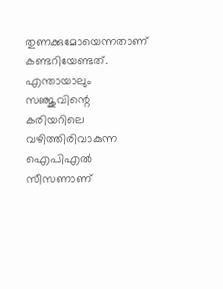തുണക്കുമോയെന്നതാണ് കണ്ടറിയേണ്ടത്. എന്തായാലും സഞ്ജുവിന്റെ കരിയറിലെ വഴിത്തിരിവാകുന്ന ഐപിഎല്‍ സീസണാണ്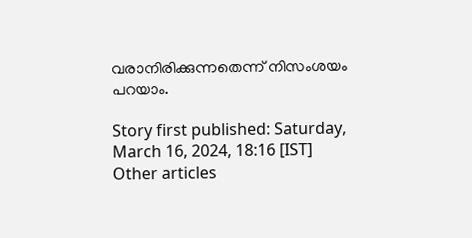വരാനിരിക്കുന്നതെന്ന് നിസംശയം പറയാം.

Story first published: Saturday, March 16, 2024, 18:16 [IST]
Other articles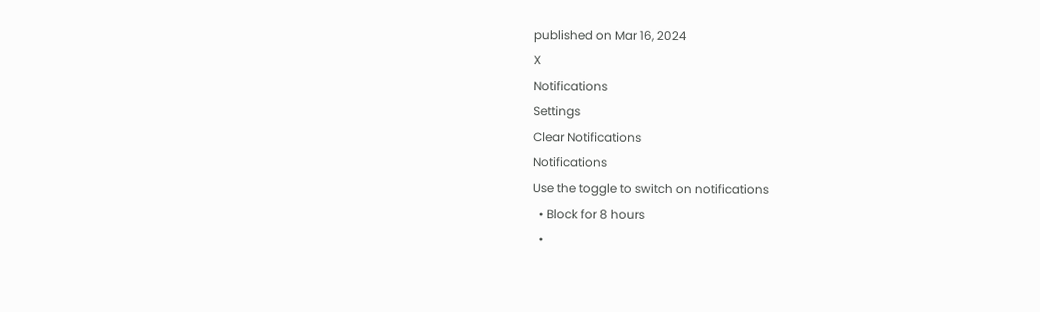published on Mar 16, 2024
X
Notifications
Settings
Clear Notifications
Notifications
Use the toggle to switch on notifications
  • Block for 8 hours
  •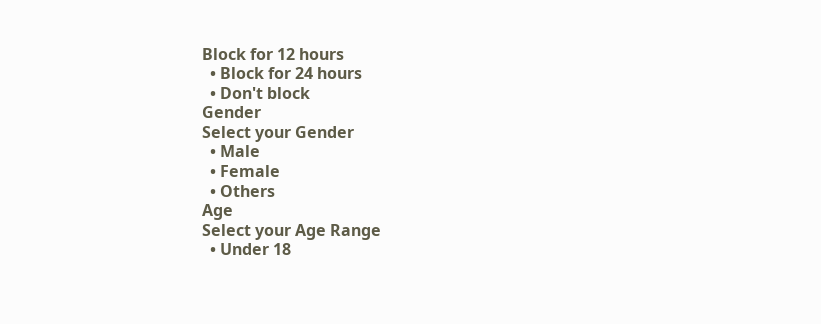Block for 12 hours
  • Block for 24 hours
  • Don't block
Gender
Select your Gender
  • Male
  • Female
  • Others
Age
Select your Age Range
  • Under 18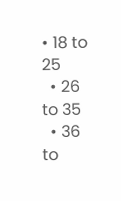• 18 to 25
  • 26 to 35
  • 36 to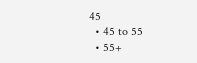45
  • 45 to 55
  • 55+